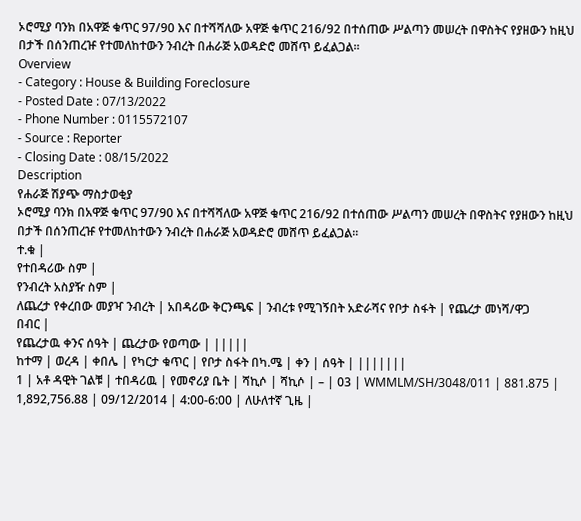ኦሮሚያ ባንክ በአዋጅ ቁጥር 97/90 እና በተሻሻለው አዋጅ ቁጥር 216/92 በተሰጠው ሥልጣን መሠረት በዋስትና የያዘውን ከዚህ በታች በሰንጠረዡ የተመለከተውን ንብረት በሐራጅ አወዳድሮ መሸጥ ይፈልጋል፡፡
Overview
- Category : House & Building Foreclosure
- Posted Date : 07/13/2022
- Phone Number : 0115572107
- Source : Reporter
- Closing Date : 08/15/2022
Description
የሐራጅ ሽያጭ ማስታወቂያ
ኦሮሚያ ባንክ በአዋጅ ቁጥር 97/90 እና በተሻሻለው አዋጅ ቁጥር 216/92 በተሰጠው ሥልጣን መሠረት በዋስትና የያዘውን ከዚህ በታች በሰንጠረዡ የተመለከተውን ንብረት በሐራጅ አወዳድሮ መሸጥ ይፈልጋል፡፡
ተ.ቁ |
የተበዳሪው ስም |
የንብረት አስያዥ ስም |
ለጨረታ የቀረበው መያዣ ንብረት | አበዳሪው ቅርንጫፍ | ንብረቱ የሚገኝበት አድራሻና የቦታ ስፋት | የጨረታ መነሻ/ዋጋ
በብር |
የጨረታዉ ቀንና ሰዓት | ጨረታው የወጣው | |||||
ከተማ | ወረዳ | ቀበሌ | የካርታ ቁጥር | የቦታ ስፋት በካ.ሜ | ቀን | ሰዓት | |||||||
1 | አቶ ዳዊት ገልቹ | ተበዳሪዉ | የመኖሪያ ቤት | ሻኪሶ | ሻኪሶ | – | 03 | WMMLM/SH/3048/011 | 881.875 | 1,892,756.88 | 09/12/2014 | 4:00-6:00 | ለሁለተኛ ጊዜ |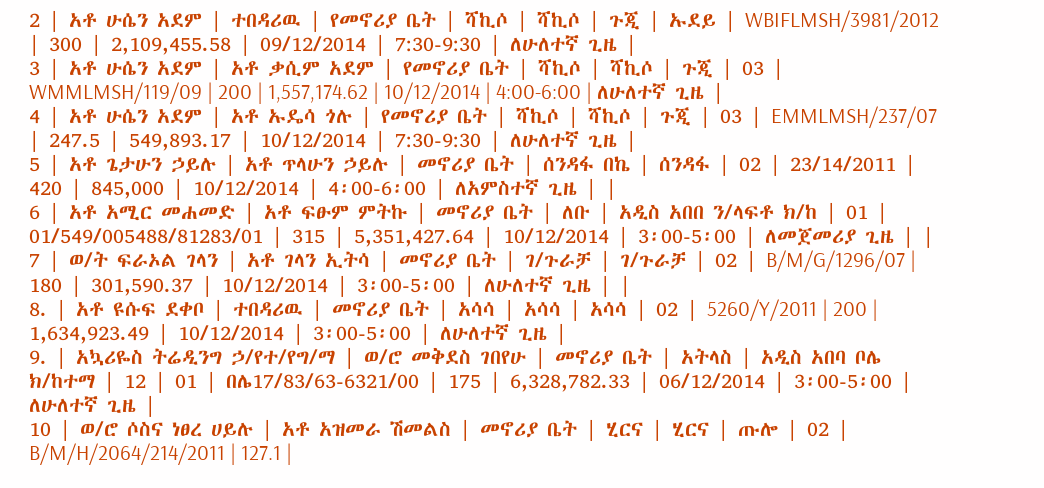2 | አቶ ሁሴን አደም | ተበዳሪዉ | የመኖሪያ ቤት | ሻኪሶ | ሻኪሶ | ጉጂ | ኡደይ | WBIFLMSH/3981/2012 | 300 | 2,109,455.58 | 09/12/2014 | 7:30-9:30 | ለሁለተኛ ጊዜ |
3 | አቶ ሁሴን አደም | አቶ ቃሲም አደም | የመኖሪያ ቤት | ሻኪሶ | ሻኪሶ | ጉጂ | 03 | WMMLMSH/119/09 | 200 | 1,557,174.62 | 10/12/2014 | 4:00-6:00 | ለሁለተኛ ጊዜ |
4 | አቶ ሁሴን አደም | አቶ ኡዴሳ ጎሉ | የመኖሪያ ቤት | ሻኪሶ | ሻኪሶ | ጉጂ | 03 | EMMLMSH/237/07 | 247.5 | 549,893.17 | 10/12/2014 | 7:30-9:30 | ለሁለተኛ ጊዜ |
5 | አቶ ጌታሁን ኃይሉ | አቶ ጥላሁን ኃይሉ | መኖሪያ ቤት | ሰንዳፋ በኬ | ሰንዳፋ | 02 | 23/14/2011 | 420 | 845,000 | 10/12/2014 | 4፡00-6፡00 | ለአምስተኛ ጊዜ | |
6 | አቶ አሚር መሐመድ | አቶ ፍፁም ምትኩ | መኖሪያ ቤት | ለቡ | አዲስ አበበ ን/ላፍቶ ክ/ከ | 01 | 01/549/005488/81283/01 | 315 | 5,351,427.64 | 10/12/2014 | 3፡00-5፡00 | ለመጀመሪያ ጊዜ | |
7 | ወ/ት ፍራኦል ገላን | አቶ ገላን ኢትሳ | መኖሪያ ቤት | ገ/ጉራቻ | ገ/ጉራቻ | 02 | B/M/G/1296/07 | 180 | 301,590.37 | 10/12/2014 | 3፡00-5፡00 | ለሁለተኛ ጊዜ | |
8. | አቶ ዩሱፍ ደቀቦ | ተበዳሪዉ | መኖሪያ ቤት | አሳሳ | አሳሳ | አሳሳ | 02 | 5260/Y/2011 | 200 | 1,634,923.49 | 10/12/2014 | 3፡00-5፡00 | ለሁለተኛ ጊዜ |
9. | አኳሪዬስ ትሬዲንግ ኃ/የተ/የግ/ማ | ወ/ሮ መቅደስ ገበየሁ | መኖሪያ ቤት | አትላስ | አዲስ አበባ ቦሌ ክ/ከተማ | 12 | 01 | በሌ17/83/63-6321/00 | 175 | 6,328,782.33 | 06/12/2014 | 3፡00-5፡00 | ለሁለተኛ ጊዜ |
10 | ወ/ሮ ሶስና ነፀረ ሀይሉ | አቶ አዝመራ ሽመልስ | መኖሪያ ቤት | ሂርና | ሂርና | ጡሎ | 02 | B/M/H/2064/214/2011 | 127.1 |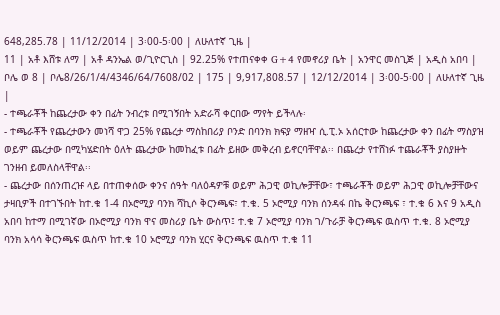648,285.78 | 11/12/2014 | 3፡00-5፡00 | ለሁለተኛ ጊዜ |
11 | አቶ እሸቱ ለማ | አቶ ዳንኤል ወ/ጊዮርጊስ | 92.25% የተጠናቀቀ G+4 የመኖሪያ ቤት | አንዋር መስጊጅ | አዲስ አበባ | ቦሌ ወ 8 | ቦሌ8/26/1/4/4346/64/7608/02 | 175 | 9,917,808.57 | 12/12/2014 | 3፡00-5፡00 | ለሁለተኛ ጊዜ |
- ተጫራቾች ከጨረታው ቀን በፊት ንብረቱ በሚገኝበት አድራሻ ቀርበው ማየት ይችላሉ፡
- ተጫራቾች የጨረታውን መነሻ ዋጋ 25% የጨረታ ማስከበሪያ ቦንድ በባንክ ክፍያ ማዘዣ ሲ.ፒ.ኦ አሰርተው ከጨረታው ቀን በፊት ማስያዝ ወይም ጨረታው በሚካሄድበት ዕለት ጨረታው ከመከፈቱ በፊት ይዘው መቅረብ ይኖርባቸዋል፡፡ በጨረታ የተሸነፉ ተጨራቾች ያስያዙት ገንዘብ ይመለስላቸዋል፡፡
- ጨረታው በሰንጠረዡ ላይ በተጠቀሰው ቀንና ሰዓት ባለዕዳዎቹ ወይም ሕጋዊ ወኪሎቻቸው፣ ተጫራቾች ወይም ሕጋዊ ወኪሎቻቸውና ታዛቢዎች በተገኙበት ከተ.ቁ 1-4 በኦሮሚያ ባንክ ሻኪሶ ቅርንጫፍ፣ ተ.ቁ. 5 ኦሮሚያ ባንክ ሰንዳፋ በኬ ቅርንጫፍ ፣ ተ.ቁ 6 እና 9 አዲስ አበባ ከተማ በሚገኛው በኦሮሚያ ባንክ ዋና መስሪያ ቤት ውስጥ፤ ተ.ቁ 7 ኦሮሚያ ባንክ ገ/ጉራቻ ቅርንጫፍ ዉስጥ ተ.ቁ. 8 ኦሮሚያ ባንክ አሳሳ ቅርንጫፍ ዉስጥ ከተ.ቁ 10 ኦሮሚያ ባንክ ሂርና ቅርንጫፍ ዉስጥ ተ.ቁ 11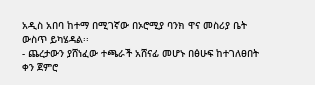አዲስ አበባ ከተማ በሚገኛው በኦሮሚያ ባንክ ዋና መስሪያ ቤት ውስጥ ይካሄዳል፡፡
- ጨረታውን ያሸነፈው ተጫራች አሸናፊ መሆኑ በፅሁፍ ከተገለፀበት ቀን ጀምሮ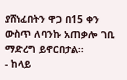ያሸነፈበትን ዋጋ በ15 ቀን ውስጥ ለባንኩ አጠቃሎ ገቢ ማድረግ ይኖርበታል፡፡
- ከላይ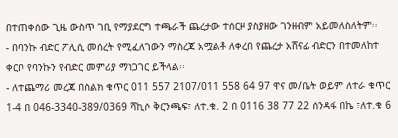በተጠቀሰው ጊዜ ውስጥ ገቢ የማያደርግ ተጫራች ጨረታው ተሰርዞ ያስያዘው ገንዘብም አይመለስለትም፡፡
- በባንኩ ብድር ፖሊሲ መሰረት የሚፈለገውን ማስረጃ አሟልቶ ለቀረበ የጨረታ አሸናፊ ብድርን በተመለከተ ቀርቦ የባንኩን የብድር መምሪያ ማነጋገር ይችላል፡፡
- ለተጨማሪ መረጃ በስልክ ቁጥር 011 557 2107/011 558 64 97 ዋና መ/ቤት ወይም ለተራ ቁጥር 1-4 በ 046-3340-389/0369 ሻኪሶ ቅርንጫፍ፣ ለተ.ቁ. 2 በ 0116 38 77 22 ሰንዳፋ በኬ ፣ለተ.ቁ 6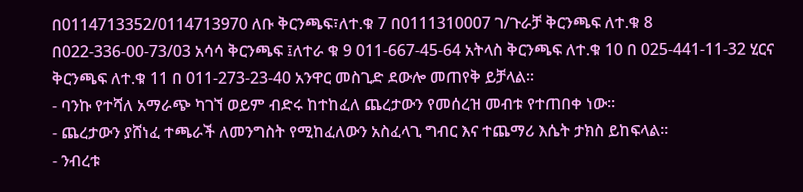በ0114713352/0114713970 ለቡ ቅርንጫፍ፣ለተ.ቁ 7 በ0111310007 ገ/ጉራቻ ቅርንጫፍ ለተ.ቁ 8 በ022-336-00-73/03 አሳሳ ቅርንጫፍ ፤ለተራ ቁ 9 011-667-45-64 አትላስ ቅርንጫፍ ለተ.ቁ 10 በ 025-441-11-32 ሂርና ቅርንጫፍ ለተ.ቁ 11 በ 011-273-23-40 አንዋር መስጊድ ደውሎ መጠየቅ ይቻላል፡፡
- ባንኩ የተሻለ አማራጭ ካገኘ ወይም ብድሩ ከተከፈለ ጨረታውን የመሰረዝ መብቱ የተጠበቀ ነው፡፡
- ጨረታውን ያሸነፈ ተጫራች ለመንግስት የሚከፈለውን አስፈላጊ ግብር እና ተጨማሪ እሴት ታክስ ይከፍላል፡፡
- ንብረቱ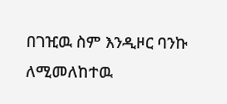በገዢዉ ስም እንዲዞር ባንኩ ለሚመለከተዉ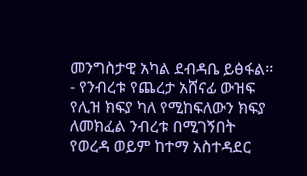መንግስታዊ አካል ደብዳቤ ይፅፋል፡፡
- የንብረቱ የጨረታ አሸናፊ ውዝፍ የሊዝ ክፍያ ካለ የሚከፍለውን ክፍያ ለመክፈል ንብረቱ በሚገኝበት የወረዳ ወይም ከተማ አስተዳደር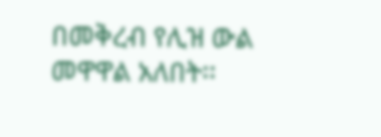በመቅረብ የሊዝ ውል መዋዋል አለበት፡፡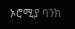ኦሮሚያ ባንክ